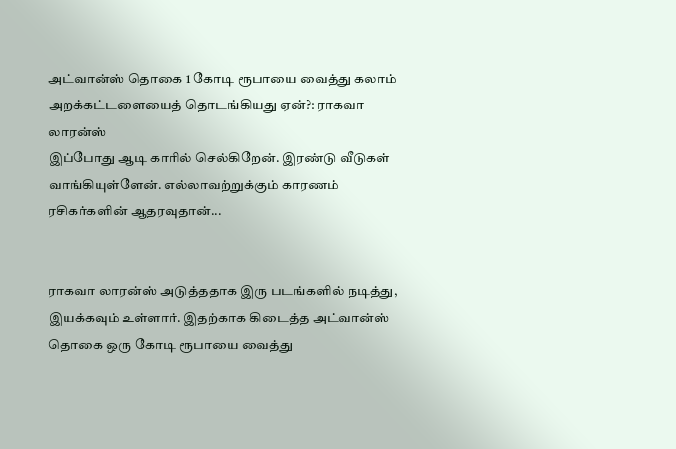அட்வான்ஸ் தொகை 1 கோடி ரூபாயை வைத்து கலாம் அறக்கட்டளையைத் தொடங்கியது ஏன்?: ராகவா லாரன்ஸ்
இப்போது ஆடி காரில் செல்கிறேன். இரண்டு வீடுகள் வாங்கியுள்ளேன். எல்லாவற்றுக்கும் காரணம் ரசிகர்களின் ஆதரவுதான்...


ராகவா லாரன்ஸ் அடுத்ததாக இரு படங்களில் நடித்து, இயக்கவும் உள்ளார். இதற்காக கிடைத்த அட்வான்ஸ் தொகை ஒரு கோடி ரூபாயை வைத்து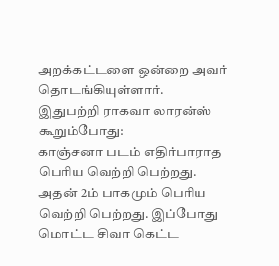அறக்கட்டளை ஒன்றை அவர் தொடங்கியுள்ளார்.
இதுபற்றி ராகவா லாரன்ஸ் கூறும்போது:
காஞ்சனா படம் எதிர்பாராத பெரிய வெற்றி பெற்றது. அதன் 2ம் பாகமும் பெரிய வெற்றி பெற்றது. இப்போது மொட்ட சிவா கெட்ட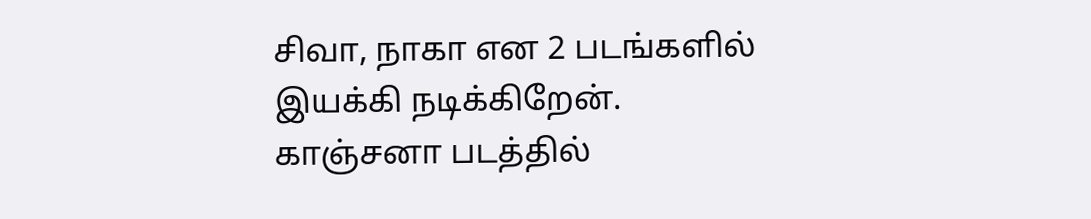சிவா, நாகா என 2 படங்களில் இயக்கி நடிக்கிறேன். காஞ்சனா படத்தில்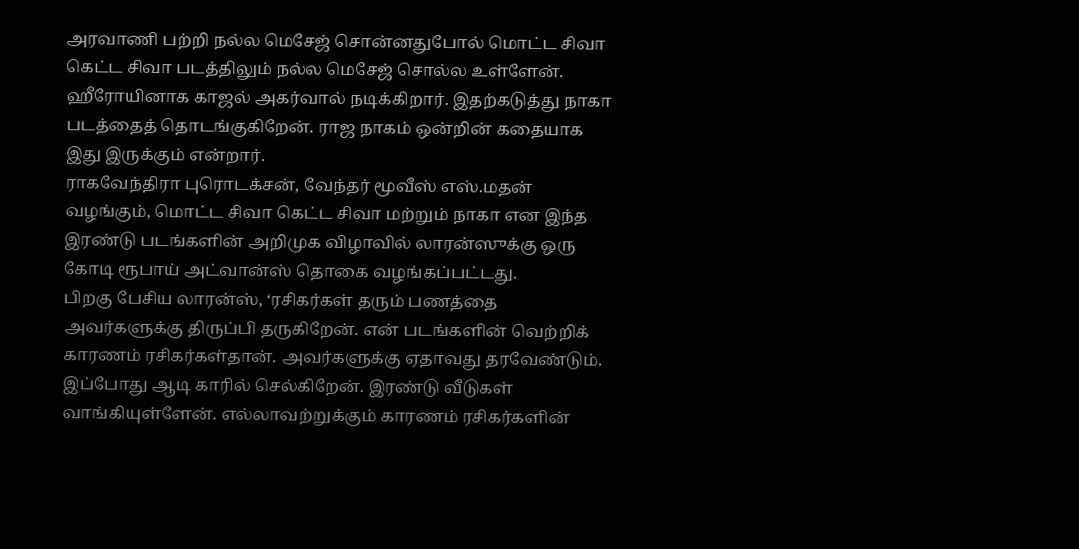அரவாணி பற்றி நல்ல மெசேஜ் சொன்னதுபோல் மொட்ட சிவா கெட்ட சிவா படத்திலும் நல்ல மெசேஜ் சொல்ல உள்ளேன். ஹீரோயினாக காஜல் அகர்வால் நடிக்கிறார். இதற்கடுத்து நாகா படத்தைத் தொடங்குகிறேன். ராஜ நாகம் ஒன்றின் கதையாக இது இருக்கும் என்றார்.
ராகவேந்திரா புரொடக்சன், வேந்தர் மூவீஸ் எஸ்.மதன் வழங்கும், மொட்ட சிவா கெட்ட சிவா மற்றும் நாகா என இந்த இரண்டு படங்களின் அறிமுக விழாவில் லாரன்ஸுக்கு ஒரு கோடி ரூபாய் அட்வான்ஸ் தொகை வழங்கப்பட்டது.
பிறகு பேசிய லாரன்ஸ், ‘ரசிகர்கள் தரும் பணத்தை அவர்களுக்கு திருப்பி தருகிறேன். என் படங்களின் வெற்றிக் காரணம் ரசிகர்கள்தான். அவர்களுக்கு ஏதாவது தரவேண்டும். இப்போது ஆடி காரில் செல்கிறேன். இரண்டு வீடுகள் வாங்கியுள்ளேன். எல்லாவற்றுக்கும் காரணம் ரசிகர்களின்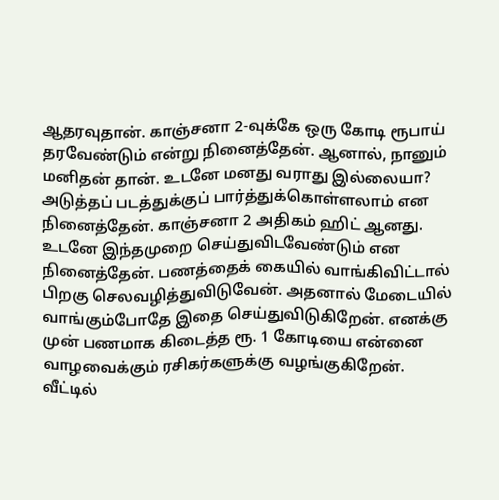ஆதரவுதான். காஞ்சனா 2-வுக்கே ஒரு கோடி ரூபாய் தரவேண்டும் என்று நினைத்தேன். ஆனால், நானும் மனிதன் தான். உடனே மனது வராது இல்லையா? அடுத்தப் படத்துக்குப் பார்த்துக்கொள்ளலாம் என நினைத்தேன். காஞ்சனா 2 அதிகம் ஹிட் ஆனது. உடனே இந்தமுறை செய்துவிடவேண்டும் என நினைத்தேன். பணத்தைக் கையில் வாங்கிவிட்டால் பிறகு செலவழித்துவிடுவேன். அதனால் மேடையில் வாங்கும்போதே இதை செய்துவிடுகிறேன். எனக்கு முன் பணமாக கிடைத்த ரூ. 1 கோடியை என்னை வாழவைக்கும் ரசிகர்களுக்கு வழங்குகிறேன்.
வீட்டில்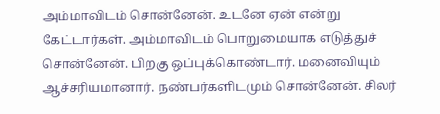அம்மாவிடம் சொன்னேன். உடனே ஏன் என்று கேட்டார்கள். அம்மாவிடம் பொறுமையாக எடுத்துச் சொன்னேன். பிறகு ஒப்புக்கொண்டார். மனைவியும் ஆச்சரியமானார். நண்பர்களிடமும் சொன்னேன். சிலர்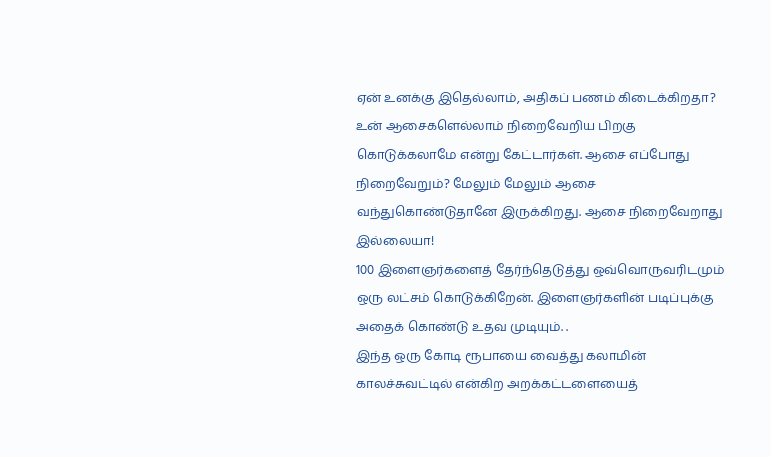ஏன் உனக்கு இதெல்லாம், அதிகப் பணம் கிடைக்கிறதா? உன் ஆசைகளெல்லாம் நிறைவேறிய பிறகு கொடுக்கலாமே என்று கேட்டார்கள். ஆசை எப்போது நிறைவேறும்? மேலும் மேலும் ஆசை வந்துகொண்டுதானே இருக்கிறது. ஆசை நிறைவேறாது இல்லையா!
100 இளைஞர்களைத் தேர்ந்தெடுத்து ஒவ்வொருவரிடமும் ஒரு லட்சம் கொடுக்கிறேன். இளைஞர்களின் படிப்புக்கு அதைக் கொண்டு உதவ முடியும். .
இந்த ஒரு கோடி ரூபாயை வைத்து கலாமின் காலச்சுவட்டில் என்கிற அறக்கட்டளையைத்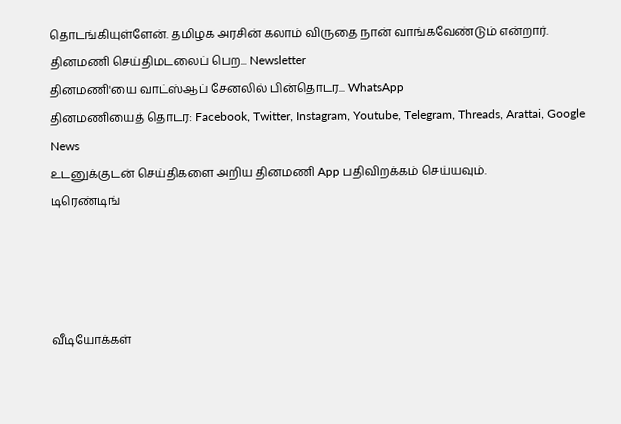தொடங்கியுள்ளேன். தமிழக அரசின் கலாம் விருதை நான் வாங்கவேண்டும் என்றார்.
தினமணி செய்திமடலைப் பெற... Newsletter
தினமணி'யை வாட்ஸ்ஆப் சேனலில் பின்தொடர... WhatsApp
தினமணியைத் தொடர: Facebook, Twitter, Instagram, Youtube, Telegram, Threads, Arattai, Google News
உடனுக்குடன் செய்திகளை அறிய தினமணி App பதிவிறக்கம் செய்யவும்.
டிரெண்டிங்




வீடியோக்கள்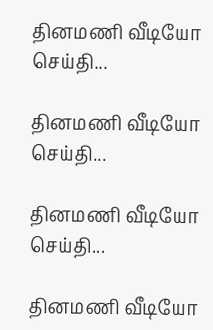தினமணி வீடியோ செய்தி...

தினமணி வீடியோ செய்தி...

தினமணி வீடியோ செய்தி...

தினமணி வீடியோ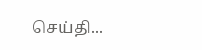செய்தி...